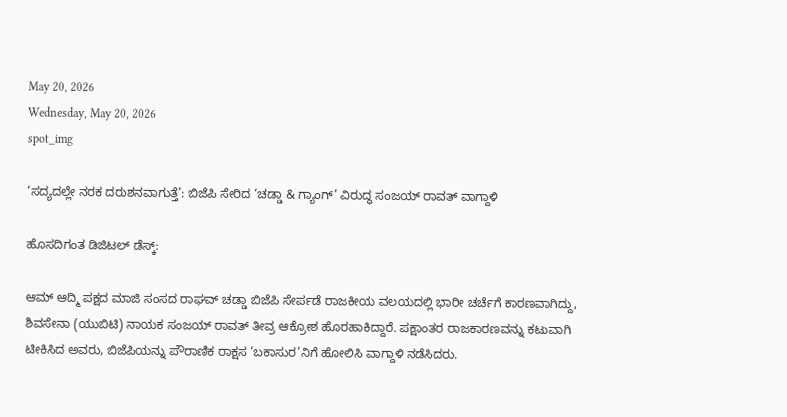May 20, 2026
Wednesday, May 20, 2026
spot_img

‘ಸದ್ಯದಲ್ಲೇ ನರಕ ದರುಶನವಾಗುತ್ತೆ’: ಬಿಜೆಪಿ ಸೇರಿದ ‘ಚಡ್ಡಾ & ಗ್ಯಾಂಗ್’ ವಿರುದ್ಧ ಸಂಜಯ್ ರಾವತ್ ವಾಗ್ದಾಳಿ

ಹೊಸದಿಗಂತ ಡಿಜಿಟಲ್ ಡೆಸ್ಕ್:

ಆಮ್ ಆದ್ಮಿ ಪಕ್ಷದ ಮಾಜಿ ಸಂಸದ ರಾಘವ್ ಚಡ್ಡಾ ಬಿಜೆಪಿ ಸೇರ್ಪಡೆ ರಾಜಕೀಯ ವಲಯದಲ್ಲಿ ಭಾರೀ ಚರ್ಚೆಗೆ ಕಾರಣವಾಗಿದ್ದು, ಶಿವಸೇನಾ (ಯುಬಿಟಿ) ನಾಯಕ ಸಂಜಯ್ ರಾವತ್ ತೀವ್ರ ಆಕ್ರೋಶ ಹೊರಹಾಕಿದ್ದಾರೆ. ಪಕ್ಷಾಂತರ ರಾಜಕಾರಣವನ್ನು ಕಟುವಾಗಿ ಟೀಕಿಸಿದ ಅವರು, ಬಿಜೆಪಿಯನ್ನು ಪೌರಾಣಿಕ ರಾಕ್ಷಸ ‘ಬಕಾಸುರ’ನಿಗೆ ಹೋಲಿಸಿ ವಾಗ್ದಾಳಿ ನಡೆಸಿದರು.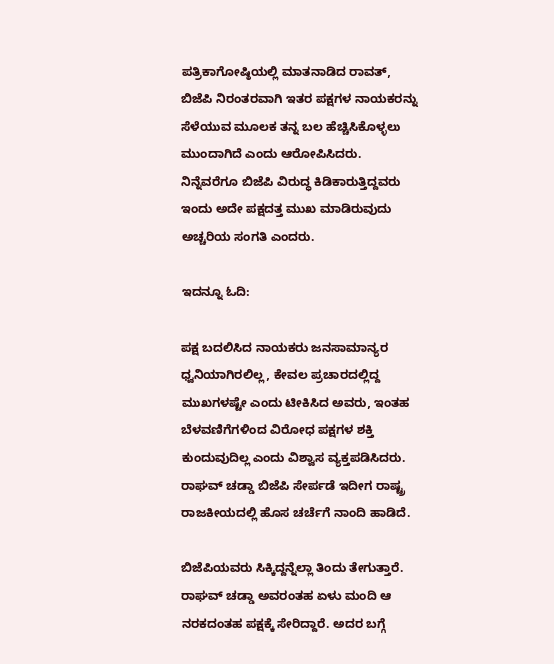ಪತ್ರಿಕಾಗೋಷ್ಠಿಯಲ್ಲಿ ಮಾತನಾಡಿದ ರಾವತ್, ಬಿಜೆಪಿ ನಿರಂತರವಾಗಿ ಇತರ ಪಕ್ಷಗಳ ನಾಯಕರನ್ನು ಸೆಳೆಯುವ ಮೂಲಕ ತನ್ನ ಬಲ ಹೆಚ್ಚಿಸಿಕೊಳ್ಳಲು ಮುಂದಾಗಿದೆ ಎಂದು ಆರೋಪಿಸಿದರು. ನಿನ್ನೆವರೆಗೂ ಬಿಜೆಪಿ ವಿರುದ್ಧ ಕಿಡಿಕಾರುತ್ತಿದ್ದವರು ಇಂದು ಅದೇ ಪಕ್ಷದತ್ತ ಮುಖ ಮಾಡಿರುವುದು ಅಚ್ಚರಿಯ ಸಂಗತಿ ಎಂದರು.

ಇದನ್ನೂ ಓದಿ:

ಪಕ್ಷ ಬದಲಿಸಿದ ನಾಯಕರು ಜನಸಾಮಾನ್ಯರ ಧ್ವನಿಯಾಗಿರಲಿಲ್ಲ, ಕೇವಲ ಪ್ರಚಾರದಲ್ಲಿದ್ದ ಮುಖಗಳಷ್ಟೇ ಎಂದು ಟೀಕಿಸಿದ ಅವರು, ಇಂತಹ ಬೆಳವಣಿಗೆಗಳಿಂದ ವಿರೋಧ ಪಕ್ಷಗಳ ಶಕ್ತಿ ಕುಂದುವುದಿಲ್ಲ ಎಂದು ವಿಶ್ವಾಸ ವ್ಯಕ್ತಪಡಿಸಿದರು. ರಾಘವ್ ಚಡ್ಡಾ ಬಿಜೆಪಿ ಸೇರ್ಪಡೆ ಇದೀಗ ರಾಷ್ಟ್ರ ರಾಜಕೀಯದಲ್ಲಿ ಹೊಸ ಚರ್ಚೆಗೆ ನಾಂದಿ ಹಾಡಿದೆ.

ಬಿಜೆಪಿಯವರು ಸಿಕ್ಕಿದ್ದನ್ನೆಲ್ಲಾ ತಿಂದು ತೇಗುತ್ತಾರೆ. ರಾಘವ್ ಚಡ್ಡಾ ಅವರಂತಹ ಏಳು ಮಂದಿ ಆ ನರಕದಂತಹ ಪಕ್ಷಕ್ಕೆ ಸೇರಿದ್ದಾರೆ. ಅದರ ಬಗ್ಗೆ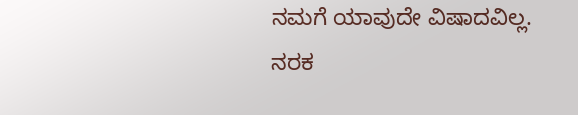ನಮಗೆ ಯಾವುದೇ ವಿಷಾದವಿಲ್ಲ. ನರಕ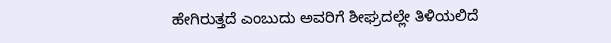ಹೇಗಿರುತ್ತದೆ ಎಂಬುದು ಅವರಿಗೆ ಶೀಘ್ರದಲ್ಲೇ ತಿಳಿಯಲಿದೆ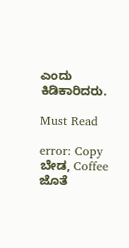ಎಂದು ಕಿಡಿಕಾರಿದರು.

Must Read

error: Copy ಬೇಡ, Coffee ಜೊತೆ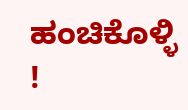ಹಂಚಿಕೊಳ್ಳಿ !